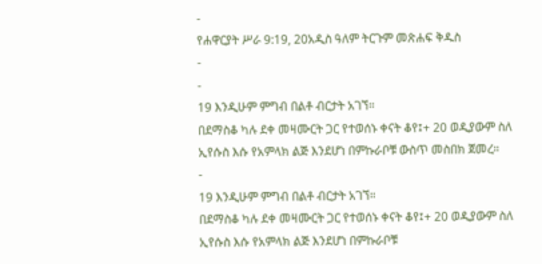-
የሐዋርያት ሥራ 9:19, 20አዲስ ዓለም ትርጉም መጽሐፍ ቅዱስ
-
-
19 እንዲሁም ምግብ በልቶ ብርታት አገኘ።
በደማስቆ ካሉ ደቀ መዛሙርት ጋር የተወሰኑ ቀናት ቆየ፤+ 20 ወዲያውም ስለ ኢየሱስ እሱ የአምላክ ልጅ እንደሆነ በምኩራቦቹ ውስጥ መስበክ ጀመረ።
-
19 እንዲሁም ምግብ በልቶ ብርታት አገኘ።
በደማስቆ ካሉ ደቀ መዛሙርት ጋር የተወሰኑ ቀናት ቆየ፤+ 20 ወዲያውም ስለ ኢየሱስ እሱ የአምላክ ልጅ እንደሆነ በምኩራቦቹ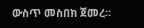ውስጥ መስበክ ጀመረ።